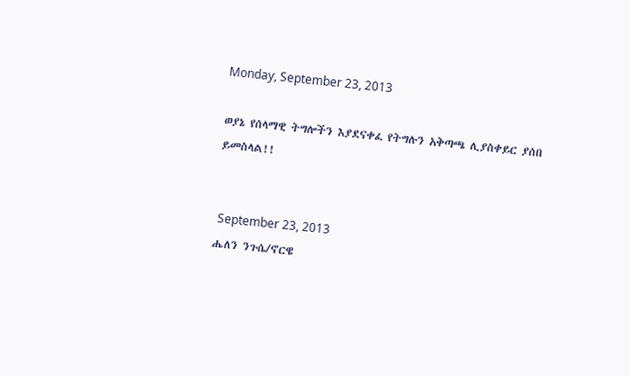Monday, September 23, 2013

ወያኔ የሰላማዊ ትግሎችን እያደናቀፈ የትግሉን አቅጣጫ ሊያስቀይር ያሰበ ይመስላል!!


 September 23, 2013
ሔለን ንጉሴ/ኖርዌ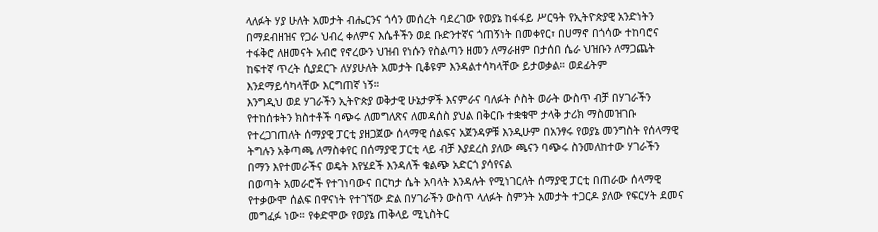ላለፉት ሃያ ሁለት አመታት ብሔርንና ጎሳን መሰረት ባደረገው የወያኔ ከፋፋይ ሥርዓት የኢትዮጵያዊ አንድነትን በማደብዘዝና የጋራ ህብረ ቀለምና እሴቶችን ወደ ቡድንተኛና ጎጠኝነት በመቀየር፣ በሀማኖ በጎሳው ተከባሮና ተፋቅሮ ለዘመናት አብሮ የኖረውን ህዝብ የነሱን የስልጣን ዘመን ለማራዘም በታሰበ ሴራ ህዝቡን ለማጋጨት ከፍተኛ ጥረት ሲያደርጉ ለሃያሁለት አመታት ቢቆዩም እንዳልተሳካላቸው ይታወቃል። ወደፊትም እንደማይሳካላቸው እርግጠኛ ነኝ።
እንግዲህ ወደ ሃገራችን ኢትዮጵያ ወቅታዊ ሁኔታዎች እናምራና ባለፉት ሶስት ወራት ውስጥ ብቻ በሃገራችን የተከሰቱትን ክስተቶች ባጭሩ ለመግለጽና ለመዳሰስ ያህል በቅርቡ ተቋቁሞ ታላቅ ታሪክ ማስመዝገቡ የተረጋገጠለት ሰማያዊ ፓርቲ ያዘጋጀው ሰላማዊ ሰልፍና አጀንዳዎቹ እንዲሁም በአንፃሩ የወያኔ መንግስት የሰላማዊ ትግሉን አቅጣጫ ለማስቀየር በሰማያዊ ፓርቲ ላይ ብቻ እያደረስ ያለው ጫናን ባጭሩ ስንመለከተው ሃገራችን በማን እየተመራችና ወዴት እየሄደች እንዳለች ቁልጭ አድርጎ ያሳየናል
በወጣት አመራሮች የተገነባውና በርካታ ሴት አባላት እንዳሉት የሚነገርለት ሰማያዊ ፓርቲ በጠራው ሰላማዊ የተቃውሞ ሰልፍ በዋናነት የተገኘው ድል በሃገራችን ውስጥ ላለፉት ስምንት አመታት ተጋርዶ ያለው የፍርሃት ደመና መግፈፉ ነው። የቀድሞው የወያኔ ጠቅላይ ሚኒስትር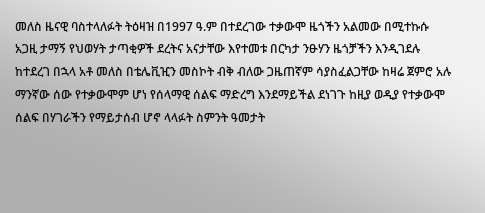መለስ ዜናዊ ባስተላለፉት ትዕዛዝ በ1997 ዓ.ም በተደረገው ተቃውሞ ዜጎችን አልመው በሚተኩሱ አጋዚ ታማኝ የህወሃት ታጣቂዎች ደረትና አናታቸው እየተመቱ በርካታ ንፁሃን ዜጎቻችን እንዲገደሉ ከተደረገ በኋላ አቶ መለስ በቴሌቪዢን መስኮት ብቅ ብለው ጋዜጠኛም ሳያስፈልጋቸው ከዛሬ ጀምሮ አሉ ማንኛው ሰው የተቃውሞም ሆነ የሰላማዊ ሰልፍ ማድረግ እንደማይችል ደነገጉ ከዚያ ወዲያ የተቃውሞ ሰልፍ በሃገራችን የማይታሰብ ሆኖ ላላፉት ስምንት ዓመታት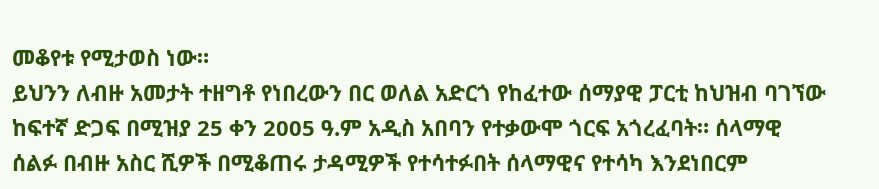መቆየቱ የሚታወስ ነው።
ይህንን ለብዙ አመታት ተዘግቶ የነበረውን በር ወለል አድርጎ የከፈተው ሰማያዊ ፓርቲ ከህዝብ ባገኘው ከፍተኛ ድጋፍ በሚዝያ 25 ቀን 2005 ዓ.ም አዲስ አበባን የተቃውሞ ጎርፍ አጎረፈባት። ሰላማዊ ሰልፉ በብዙ አስር ሺዎች በሚቆጠሩ ታዳሚዎች የተሳተፉበት ሰላማዊና የተሳካ እንደነበርም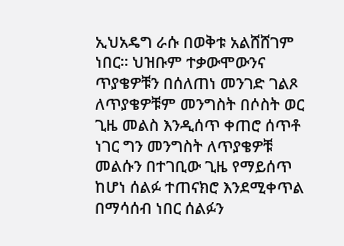ኢህአዴግ ራሱ በወቅቱ አልሸሸገም ነበር። ህዝቡም ተቃውሞውንና ጥያቄዎቹን በሰለጠነ መንገድ ገልጾ ለጥያቄዎቹም መንግስት በሶስት ወር ጊዜ መልስ እንዲሰጥ ቀጠሮ ሰጥቶ ነገር ግን መንግስት ለጥያቄዎቹ መልሱን በተገቢው ጊዜ የማይሰጥ ከሆነ ሰልፉ ተጠናክሮ እንደሚቀጥል በማሳሰብ ነበር ሰልፉን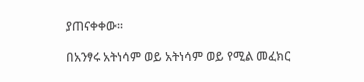ያጠናቀቀው።

በአንፃሩ አትነሳም ወይ አትነሳም ወይ የሚል መፈክር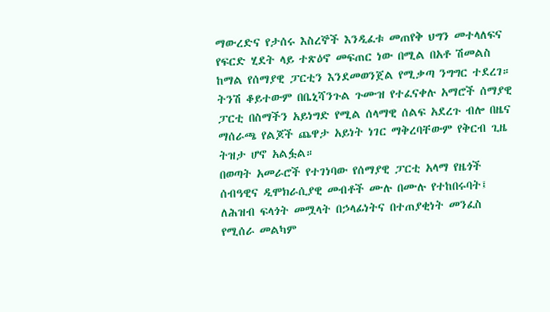ማውረድና የታሰሩ እስረኞች እንዲፈቱ መጠየቅ ህግን መተላለፍና የፍርድ ሂደት ላይ ተጽዕኖ መፍጠር ነው በሚል በአቶ ሽመልስ ከማል የሰማያዊ ፓርቲን እንደመወንጀል የሚቃጣ ንግግር ተደረገ። ትንሽ ቆይተውም በቤኒሻንጉል ጉሙዝ የተፈናቀሉ አማሮች ሰማያዊ ፓርቲ በስማችን አይነግድ የሚል ሰላማዊ ሰልፍ አደረጉ ብሎ በዜና ማሰራጫ የልጆች ጨዋታ አይነት ነገር ማቅረባቸውም የቅርብ ጊዜ ትዝታ ሆኖ አልፏል።
በወጣት አመራሮች የተገነባው የሰማያዊ ፓርቲ አላማ የዜጎች ሰብዓዊና ዲሞክራሲያዊ መብቶች ሙሉ በሙሉ የተከበሩባት፤ ለሕዝብ ፍላጎት መሟላት በኃላፊነትና በተጠያቂነት መንፈስ የሚሰራ መልካም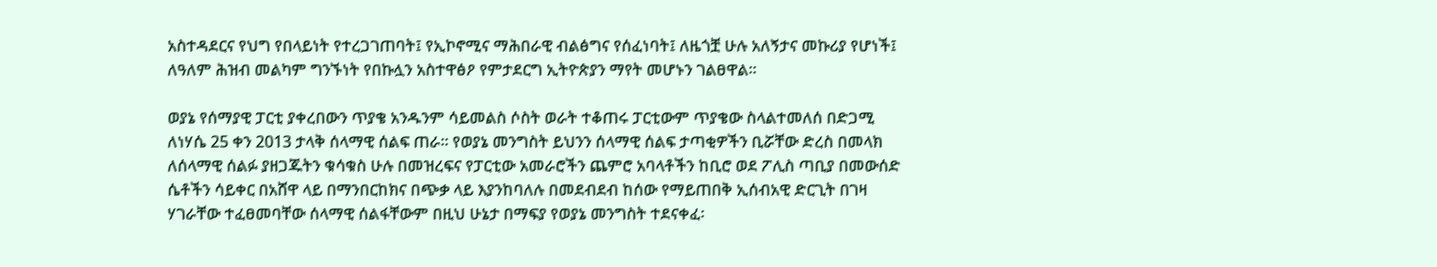አስተዳደርና የህግ የበላይነት የተረጋገጠባት፤ የኢኮኖሚና ማሕበራዊ ብልፅግና የሰፈነባት፤ ለዜጎቿ ሁሉ አለኝታና መኩሪያ የሆነች፤ ለዓለም ሕዝብ መልካም ግንኙነት የበኩሏን አስተዋፅዖ የምታደርግ ኢትዮጵያን ማየት መሆኑን ገልፀዋል፡፡

ወያኔ የሰማያዊ ፓርቲ ያቀረበውን ጥያቄ አንዱንም ሳይመልስ ሶስት ወራት ተቆጠሩ ፓርቲውም ጥያቄው ስላልተመለሰ በድጋሚ ለነሃሴ 25 ቀን 2013 ታላቅ ሰላማዊ ሰልፍ ጠራ። የወያኔ መንግስት ይህንን ሰላማዊ ሰልፍ ታጣቂዎችን ቢሯቸው ድረስ በመላክ ለሰላማዊ ሰልፉ ያዘጋጁትን ቁሳቁስ ሁሉ በመዝረፍና የፓርቲው አመራሮችን ጨምሮ አባላቶችን ከቢሮ ወደ ፖሊስ ጣቢያ በመውሰድ ሴቶችን ሳይቀር በአሸዋ ላይ በማንበርከክና በጭቃ ላይ እያንከባለሉ በመደብደብ ከሰው የማይጠበቅ ኢሰብአዊ ድርጊት በገዛ ሃገራቸው ተፈፀመባቸው ሰላማዊ ሰልፋቸውም በዚህ ሁኔታ በማፍያ የወያኔ መንግስት ተደናቀፈ፡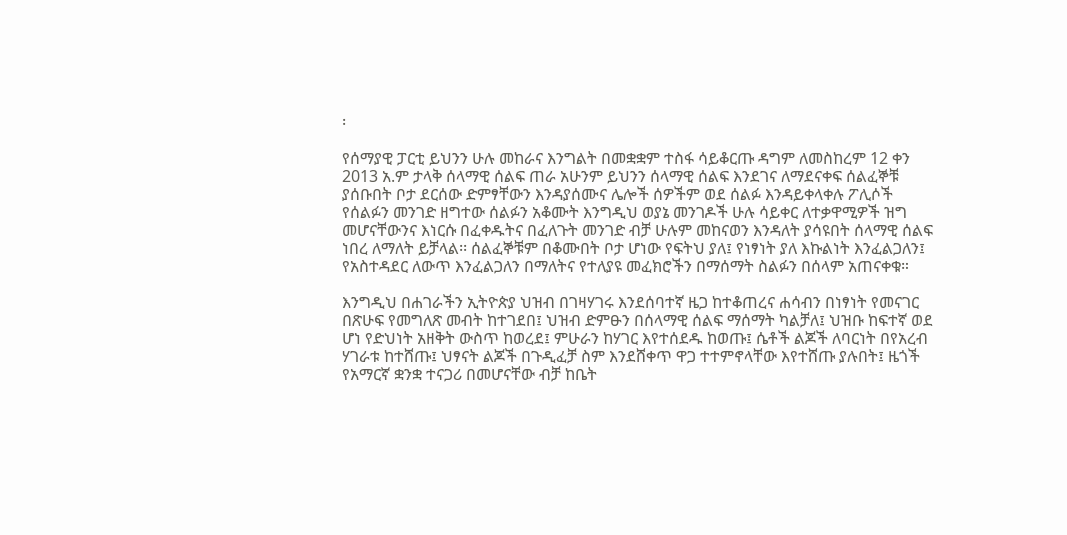፡

የሰማያዊ ፓርቲ ይህንን ሁሉ መከራና እንግልት በመቋቋም ተስፋ ሳይቆርጡ ዳግም ለመስከረም 12 ቀን 2013 አ.ም ታላቅ ሰላማዊ ሰልፍ ጠራ አሁንም ይህንን ሰላማዊ ሰልፍ እንደገና ለማደናቀፍ ሰልፈኞቹ ያሰቡበት ቦታ ደርሰው ድምፃቸውን እንዳያሰሙና ሌሎች ሰዎችም ወደ ሰልፉ እንዳይቀላቀሉ ፖሊሶች የሰልፉን መንገድ ዘግተው ሰልፉን አቆሙት እንግዲህ ወያኔ መንገዶች ሁሉ ሳይቀር ለተቃዋሚዎች ዝግ መሆናቸውንና እነርሱ በፈቀዱትና በፈለጉት መንገድ ብቻ ሁሉም መከናወን እንዳለት ያሳዩበት ሰላማዊ ሰልፍ ነበረ ለማለት ይቻላል፡፡ ሰልፈኞቹም በቆሙበት ቦታ ሆነው የፍትህ ያለ፤ የነፃነት ያለ እኩልነት እንፈልጋለን፤ የአስተዳደር ለውጥ እንፈልጋለን በማለትና የተለያዩ መፈክሮችን በማሰማት ስልፉን በሰላም አጠናቀቁ።

እንግዲህ በሐገራችን ኢትዮጵያ ህዝብ በገዛሃገሩ እንደሰባተኛ ዜጋ ከተቆጠረና ሐሳብን በነፃነት የመናገር በጽሁፍ የመግለጽ መብት ከተገደበ፤ ህዝብ ድምፁን በሰላማዊ ሰልፍ ማሰማት ካልቻለ፤ ህዝቡ ከፍተኛ ወደ ሆነ የድህነት አዘቅት ውስጥ ከወረደ፤ ምሁራን ከሃገር እየተሰደዱ ከወጡ፤ ሴቶች ልጆች ለባርነት በየአረብ ሃገራቱ ከተሸጡ፤ ህፃናት ልጆች በጉዲፈቻ ስም እንደሸቀጥ ዋጋ ተተምኖላቸው እየተሸጡ ያሉበት፤ ዜጎች የአማርኛ ቋንቋ ተናጋሪ በመሆናቸው ብቻ ከቤት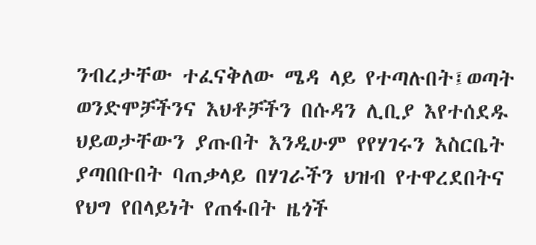ንብረታቸው ተፈናቅለው ሜዳ ላይ የተጣሉበት፤ወጣት ወንድሞቻችንና እህቶቻችን በሱዳን ሊቢያ እየተሰደዱ ህይወታቸውን ያጡበት እንዲሁም የየሃገሩን እስርቤት ያጣበቡበት ባጠቃላይ በሃገራችን ህዝብ የተዋረደበትና የህግ የበላይነት የጠፋበት ዜጎች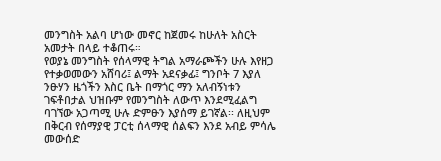መንግስት አልባ ሆነው መኖር ከጀመሩ ከሁለት አስርት አመታት በላይ ተቆጠሩ።
የወያኔ መንግስት የሰላማዊ ትግል አማራጮችን ሁሉ እየዘጋ የተቃወመውን አሸባሪ፤ ልማት አደናቃፊ፤ ግንቦት 7 እያለ ንፁሃን ዜጎችን እስር ቤት በማጎር ማን አለብኝነቱን ገፍቶበታል ህዝቡም የመንግስት ለውጥ እንደሚፈልግ ባገኘው አጋጣሚ ሁሉ ድምፁን እያሰማ ይገኛል፡፡ ለዚህም በቅርብ የሰማያዊ ፓርቲ ሰላማዊ ሰልፍን እንደ አብይ ምሳሌ መውሰድ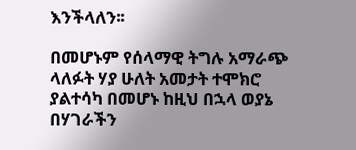እንችላለን፡፡

በመሆኑም የሰላማዊ ትግሉ አማራጭ ላለፉት ሃያ ሁለት አመታት ተሞክሮ ያልተሳካ በመሆኑ ከዚህ በኋላ ወያኔ በሃገራችን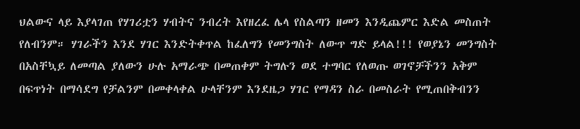ህልውና ላይ እያላገጠ የሃገሪቷን ሃብትና ንብረት እየዘረፈ ሌላ የስልጣን ዘመን እንዲጨምር እድል መስጠት የለብንም። ሃገራችን እንደ ሃገር እንድትቀጥል ከፈለግን የመንግስት ለውጥ ግድ ይላል!!! የወያኔን መንግስት በአስቸኳይ ለመጣል ያለውን ሁሉ አማራጭ በመጠቀም ትግሉን ወደ ተግባር የለወጡ ወገኖቻችንን አቅም በፍጥነት በማሳደግ የቻልንም በመቀላቀል ሁላቸንም እንደዜጋ ሃገር የማዳን ስራ በመስራት የሚጠበቅብንን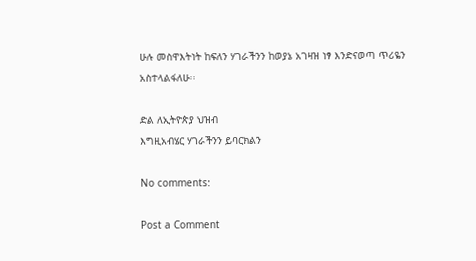ሁሉ መስዋእትነት ከፍለን ሃገራችንን ከወያኔ አገዛዝ ነፃ እንድናወጣ ጥሪዬን አስተላልፋለሁ፡፡

ድል ለኢትዮጵያ ህዝብ
እግዚአብሄር ሃገራችንን ይባርክልን

No comments:

Post a Comment